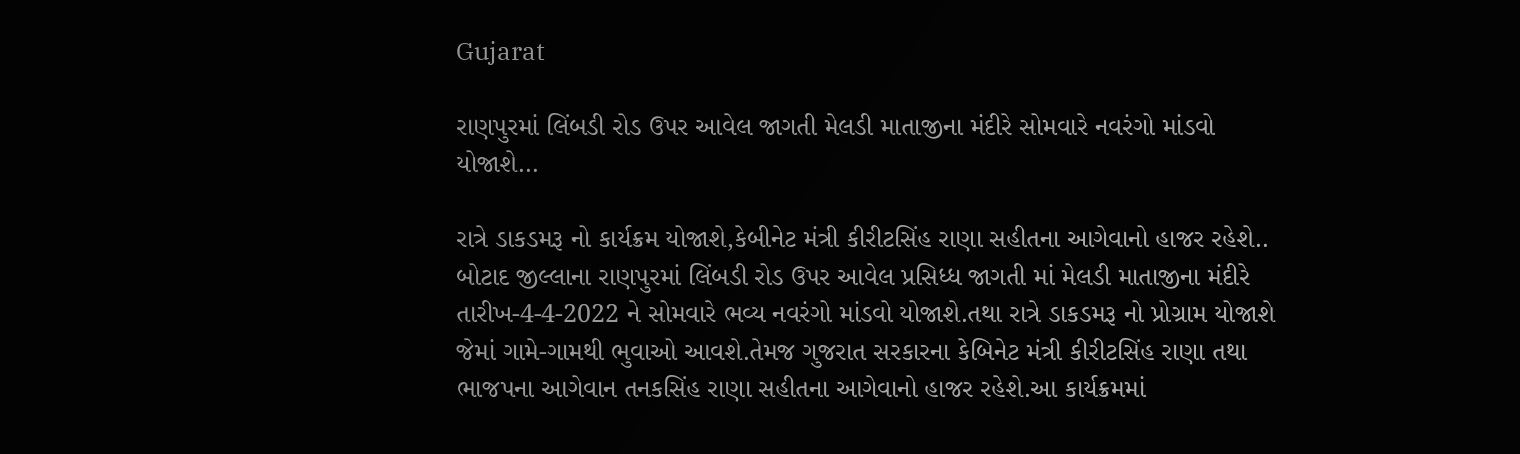Gujarat

રાણપુરમાં લિંબડી રોડ ઉપર આવેલ જાગતી મેલડી માતાજીના મંદીરે સોમવારે નવરંગો માંડવો યોજાશે…

રાત્રે ડાકડમરૂ નો કાર્યક્રમ યોજાશે,કેબીનેટ મંત્રી કીરીટસિંહ રાણા સહીતના આગેવાનો હાજર રહેશે..
બોટાદ જીલ્લાના રાણપુરમાં લિંબડી રોડ ઉપર આવેલ પ્રસિધ્ધ જાગતી માં મેલડી માતાજીના મંદીરે તારીખ-4-4-2022 ને સોમવારે ભવ્ય નવરંગો માંડવો યોજાશે.તથા રાત્રે ડાકડમરૂ નો પ્રોગ્રામ યોજાશે જેમાં ગામે-ગામથી ભુવાઓ આવશે.તેમજ ગુજરાત સરકારના કેબિનેટ મંત્રી કીરીટસિંહ રાણા તથા ભાજપના આગેવાન તનકસિંહ રાણા સહીતના આગેવાનો હાજર રહેશે.આ કાર્યક્રમમાં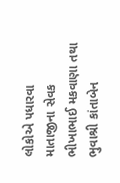લોકોએ પધારવા માતાજીના સેવક ભીખાભાઈ મકવાણા તથા ભુવાશ્રી કાંતાબેન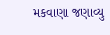મકવાણા જણાવ્યુ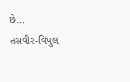છે…
તસવીર-વિપુલ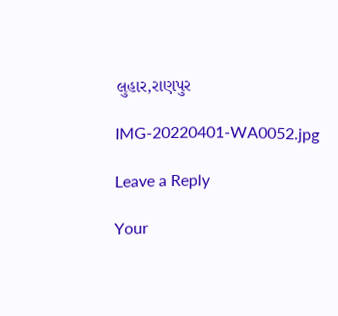લુહાર,રાણપુર

IMG-20220401-WA0052.jpg

Leave a Reply

Your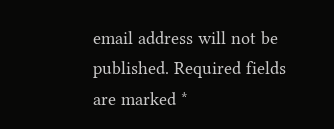email address will not be published. Required fields are marked *